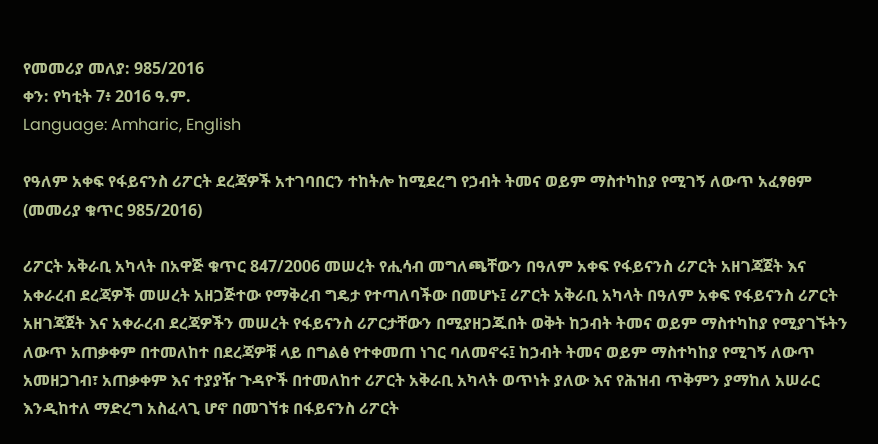የመመሪያ መለያ: 985/2016
ቀን: የካቲት 7፥ 2016 ዓ.ም.
Language: Amharic, English

የዓለም አቀፍ የፋይናንስ ሪፖርት ደረጃዎች አተገባበርን ተከትሎ ከሚደረግ የኃብት ትመና ወይም ማስተካከያ የሚገኝ ለውጥ አፈፃፀም (መመሪያ ቁጥር 985/2016)

ሪፖርት አቅራቢ አካላት በአዋጅ ቁጥር 847/2006 መሠረት የሒሳብ መግለጫቸውን በዓለም አቀፍ የፋይናንስ ሪፖርት አዘገጃጀት እና አቀራረብ ደረጃዎች መሠረት አዘጋጅተው የማቅረብ ግዴታ የተጣለባችው በመሆኑ፤ ሪፖርት አቅራቢ አካላት በዓለም አቀፍ የፋይናንስ ሪፖርት አዘገጃጀት እና አቀራረብ ደረጃዎችን መሠረት የፋይናንስ ሪፖርታቸውን በሚያዘጋጁበት ወቅት ከኃብት ትመና ወይም ማስተካከያ የሚያገኙትን ለውጥ አጠቃቀም በተመለከተ በደረጃዎቹ ላይ በግልፅ የተቀመጠ ነገር ባለመኖሩ፤ ከኃብት ትመና ወይም ማስተካከያ የሚገኝ ለውጥ አመዘጋገብ፣ አጠቃቀም እና ተያያዥ ጉዳዮች በተመለከተ ሪፖርት አቅራቢ አካላት ወጥነት ያለው እና የሕዝብ ጥቅምን ያማከለ አሠራር እንዲከተለ ማድረግ አስፈላጊ ሆኖ በመገኘቱ በፋይናንስ ሪፖርት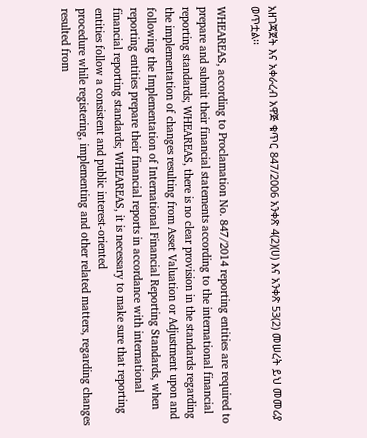አዘገጃጀት እና አቀራረብ አዋጅ ቁጥር 847/2006 አንቀጽ 4(2)(ሀ) እና አንቀጽ 53(2) መሠረት ይህ መመሪያ ወጥቷል፡፡

WHEAREAS, according to Proclamation No. 847/2014 reporting entities are required to prepare and submit their financial statements according to the international financial reporting standards; WHEAREAS, there is no clear provision in the standards regarding the implementation of changes resulting from Asset Valuation or Adjustment upon and following the Implementation of International Financial Reporting Standards, when reporting entities prepare their financial reports in accordance with international financial reporting standards; WHEAREAS, it is necessary to make sure that reporting entities follow a consistent and public interest-oriented
procedure while registering, implementing and other related matters, regarding changes resulted from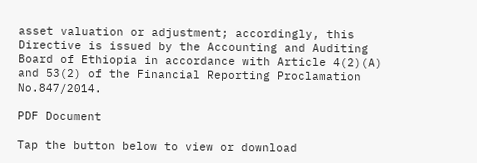asset valuation or adjustment; accordingly, this Directive is issued by the Accounting and Auditing Board of Ethiopia in accordance with Article 4(2)(A) and 53(2) of the Financial Reporting Proclamation No.847/2014.

PDF Document

Tap the button below to view or download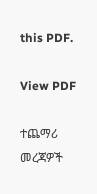this PDF.

View PDF

ተጨማሪ መረጃዎች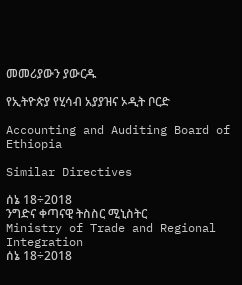መመሪያውን ያውርዱ

የኢትዮጵያ የሂሳብ አያያዝና ኦዲት ቦርድ

Accounting and Auditing Board of Ethiopia

Similar Directives

ሰኔ 18÷2018
ንግድና ቀጣናዊ ትስስር ሚኒስትር
Ministry of Trade and Regional Integration
ሰኔ 18÷2018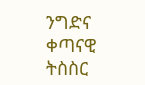ንግድና ቀጣናዊ ትስስር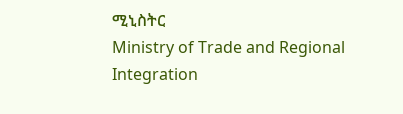ሚኒስትር
Ministry of Trade and Regional Integration